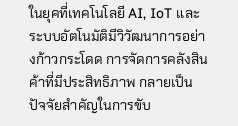ในยุคที่เทคโนโลยี AI, IoT และระบบอัตโนมัติมีวิวัฒนาการอย่างก้าวกระโดด การจัดการคลังสินค้าที่มีประสิทธิภาพ กลายเป็นปัจจัยสำคัญในการขับ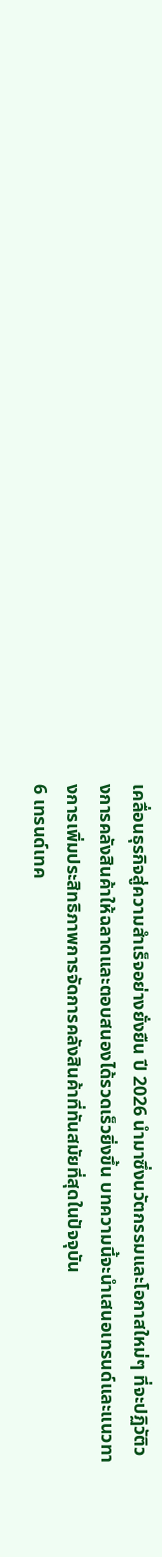เคลื่อนธุรกิจสู่ความสำเร็จอย่างยั่งยืน ปี 2026 นำมาซึ่งนวัตกรรมและโอกาสใหม่ๆ ที่จะปฏิวัติวงการคลังสินค้าให้ฉลาดและตอบสนองได้รวดเร็วยิ่งขึ้น บทความนี้จะนำเสนอเทรนด์และแนวทางการเพิ่มประสิทธิภาพการจัดการคลังสินค้าที่ทันสมัยที่สุดในปัจจุบัน
6 เทรนด์เทค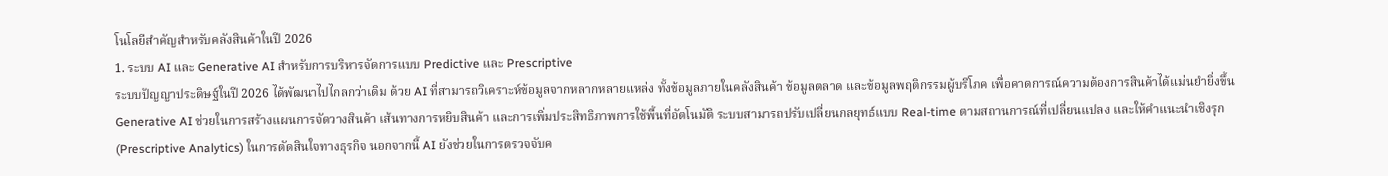โนโลยีสำคัญสำหรับคลังสินค้าในปี 2026
1. ระบบ AI และ Generative AI สำหรับการบริหารจัดการแบบ Predictive และ Prescriptive
ระบบปัญญาประดิษฐ์ในปี 2026 ได้พัฒนาไปไกลกว่าเดิม ด้วย AI ที่สามารถวิเคราะห์ข้อมูลจากหลากหลายแหล่ง ทั้งข้อมูลภายในคลังสินค้า ข้อมูลตลาด และข้อมูลพฤติกรรมผู้บริโภค เพื่อคาดการณ์ความต้องการสินค้าได้แม่นยำยิ่งขึ้น Generative AI ช่วยในการสร้างแผนการจัดวางสินค้า เส้นทางการหยิบสินค้า และการเพิ่มประสิทธิภาพการใช้พื้นที่อัตโนมัติ ระบบสามารถปรับเปลี่ยนกลยุทธ์แบบ Real-time ตามสถานการณ์ที่เปลี่ยนแปลง และให้คำแนะนำเชิงรุก (Prescriptive Analytics) ในการตัดสินใจทางธุรกิจ นอกจากนี้ AI ยังช่วยในการตรวจจับค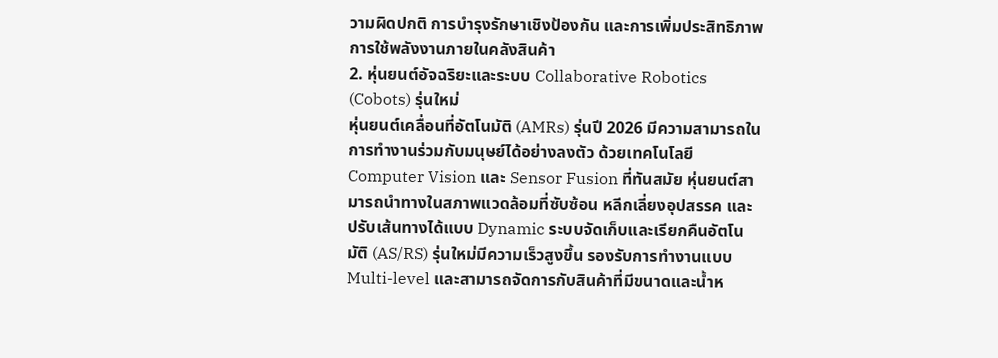วามผิดปกติ การบำรุงรักษาเชิงป้องกัน และการเพิ่มประสิทธิภาพการใช้พลังงานภายในคลังสินค้า
2. หุ่นยนต์อัจฉริยะและระบบ Collaborative Robotics (Cobots) รุ่นใหม่
หุ่นยนต์เคลื่อนที่อัตโนมัติ (AMRs) รุ่นปี 2026 มีความสามารถในการทำงานร่วมกับมนุษย์ได้อย่างลงตัว ด้วยเทคโนโลยี Computer Vision และ Sensor Fusion ที่ทันสมัย หุ่นยนต์สามารถนำทางในสภาพแวดล้อมที่ซับซ้อน หลีกเลี่ยงอุปสรรค และปรับเส้นทางได้แบบ Dynamic ระบบจัดเก็บและเรียกคืนอัตโนมัติ (AS/RS) รุ่นใหม่มีความเร็วสูงขึ้น รองรับการทำงานแบบ Multi-level และสามารถจัดการกับสินค้าที่มีขนาดและน้ำห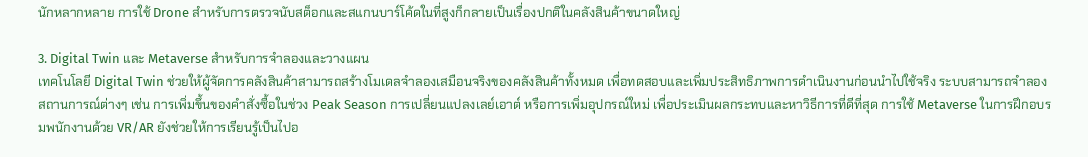นักหลากหลาย การใช้ Drone สำหรับการตรวจนับสต็อกและสแกนบาร์โค้ดในที่สูงก็กลายเป็นเรื่องปกติในคลังสินค้าขนาดใหญ่

3. Digital Twin และ Metaverse สำหรับการจำลองและวางแผน
เทคโนโลยี Digital Twin ช่วยให้ผู้จัดการคลังสินค้าสามารถสร้างโมเดลจำลองเสมือนจริงของคลังสินค้าทั้งหมด เพื่อทดสอบและเพิ่มประสิทธิภาพการดำเนินงานก่อนนำไปใช้จริง ระบบสามารถจำลองสถานการณ์ต่างๆ เช่น การเพิ่มขึ้นของคำสั่งซื้อในช่วง Peak Season การเปลี่ยนแปลงเลย์เอาต์ หรือการเพิ่มอุปกรณ์ใหม่ เพื่อประเมินผลกระทบและหาวิธีการที่ดีที่สุด การใช้ Metaverse ในการฝึกอบรมพนักงานด้วย VR/AR ยังช่วยให้การเรียนรู้เป็นไปอ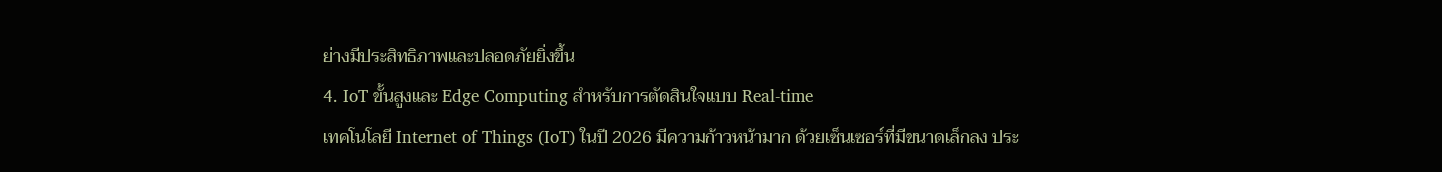ย่างมีประสิทธิภาพและปลอดภัยยิ่งขึ้น
4. IoT ขั้นสูงและ Edge Computing สำหรับการตัดสินใจแบบ Real-time
เทคโนโลยี Internet of Things (IoT) ในปี 2026 มีความก้าวหน้ามาก ด้วยเซ็นเซอร์ที่มีขนาดเล็กลง ประ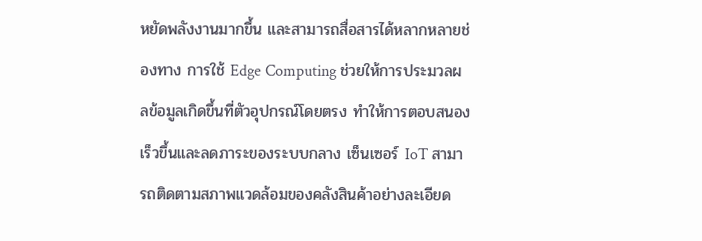หยัดพลังงานมากขึ้น และสามารถสื่อสารได้หลากหลายช่องทาง การใช้ Edge Computing ช่วยให้การประมวลผลข้อมูลเกิดขึ้นที่ตัวอุปกรณ์โดยตรง ทำให้การตอบสนองเร็วขึ้นและลดภาระของระบบกลาง เซ็นเซอร์ IoT สามารถติดตามสภาพแวดล้อมของคลังสินค้าอย่างละเอียด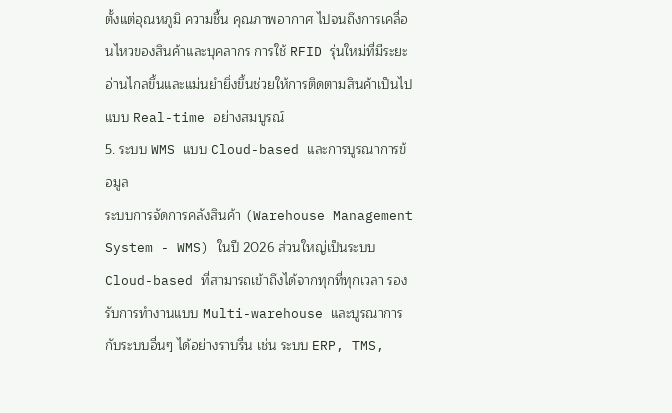ตั้งแต่อุณหภูมิ ความชื้น คุณภาพอากาศ ไปจนถึงการเคลื่อนไหวของสินค้าและบุคลากร การใช้ RFID รุ่นใหม่ที่มีระยะอ่านไกลขึ้นและแม่นยำยิ่งขึ้นช่วยให้การติดตามสินค้าเป็นไปแบบ Real-time อย่างสมบูรณ์
5. ระบบ WMS แบบ Cloud-based และการบูรณาการข้อมูล
ระบบการจัดการคลังสินค้า (Warehouse Management System - WMS) ในปี 2026 ส่วนใหญ่เป็นระบบ Cloud-based ที่สามารถเข้าถึงได้จากทุกที่ทุกเวลา รองรับการทำงานแบบ Multi-warehouse และบูรณาการกับระบบอื่นๆ ได้อย่างราบรื่น เช่น ระบบ ERP, TMS,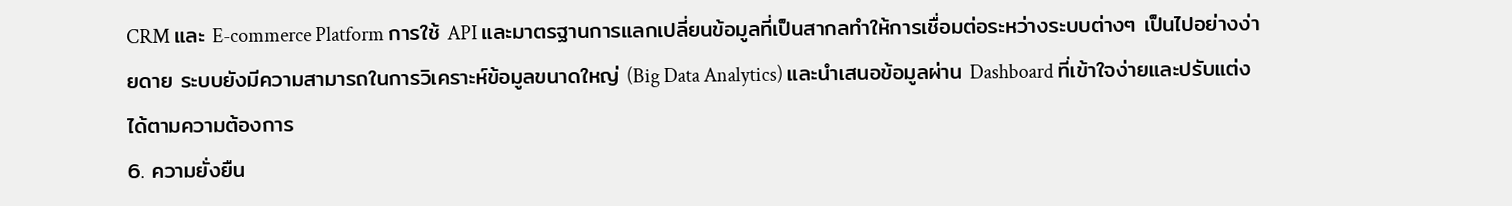CRM และ E-commerce Platform การใช้ API และมาตรฐานการแลกเปลี่ยนข้อมูลที่เป็นสากลทำให้การเชื่อมต่อระหว่างระบบต่างๆ เป็นไปอย่างง่ายดาย ระบบยังมีความสามารถในการวิเคราะห์ข้อมูลขนาดใหญ่ (Big Data Analytics) และนำเสนอข้อมูลผ่าน Dashboard ที่เข้าใจง่ายและปรับแต่งได้ตามความต้องการ
6. ความยั่งยืน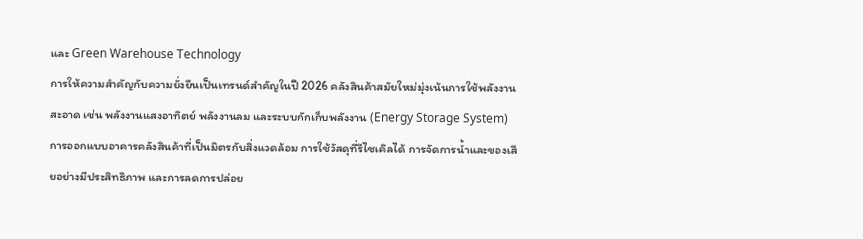และ Green Warehouse Technology
การให้ความสำคัญกับความยั่งยืนเป็นเทรนด์สำคัญในปี 2026 คลังสินค้าสมัยใหม่มุ่งเน้นการใช้พลังงานสะอาด เช่น พลังงานแสงอาทิตย์ พลังงานลม และระบบกักเก็บพลังงาน (Energy Storage System) การออกแบบอาคารคลังสินค้าที่เป็นมิตรกับสิ่งแวดล้อม การใช้วัสดุที่รีไซเคิลได้ การจัดการน้ำและของเสียอย่างมีประสิทธิภาพ และการลดการปล่อย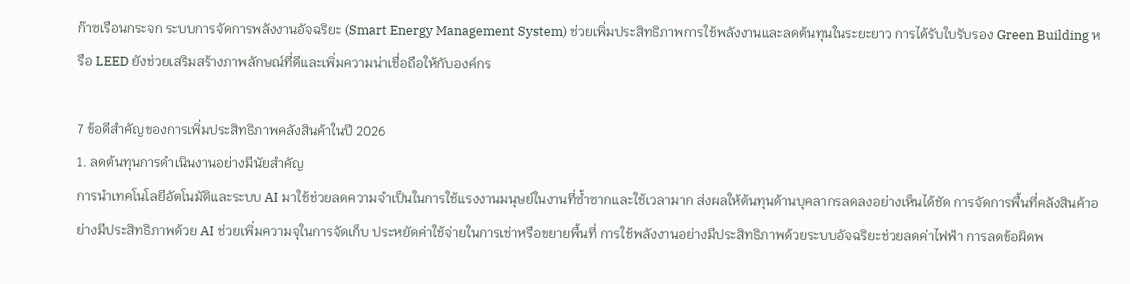ก๊าซเรือนกระจก ระบบการจัดการพลังงานอัจฉริยะ (Smart Energy Management System) ช่วยเพิ่มประสิทธิภาพการใช้พลังงานและลดต้นทุนในระยะยาว การได้รับใบรับรอง Green Building หรือ LEED ยังช่วยเสริมสร้างภาพลักษณ์ที่ดีและเพิ่มความน่าเชื่อถือให้กับองค์กร

7 ข้อดีสำคัญของการเพิ่มประสิทธิภาพคลังสินค้าในปี 2026
1. ลดต้นทุนการดำเนินงานอย่างมีนัยสำคัญ
การนำเทคโนโลยีอัตโนมัติและระบบ AI มาใช้ช่วยลดความจำเป็นในการใช้แรงงานมนุษย์ในงานที่ซ้ำซากและใช้เวลามาก ส่งผลให้ต้นทุนด้านบุคลากรลดลงอย่างเห็นได้ชัด การจัดการพื้นที่คลังสินค้าอย่างมีประสิทธิภาพด้วย AI ช่วยเพิ่มความจุในการจัดเก็บ ประหยัดค่าใช้จ่ายในการเช่าหรือขยายพื้นที่ การใช้พลังงานอย่างมีประสิทธิภาพด้วยระบบอัจฉริยะช่วยลดค่าไฟฟ้า การลดข้อผิดพ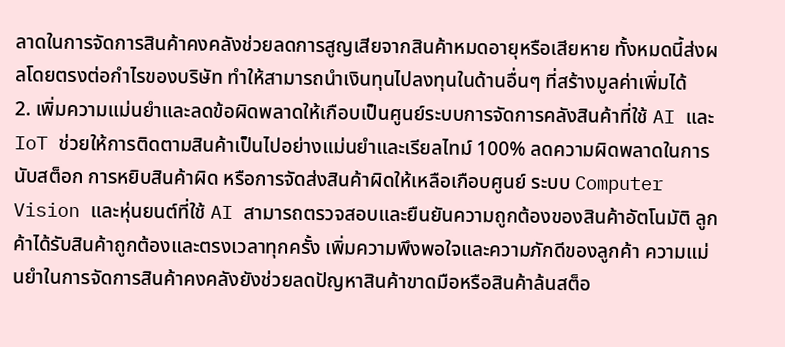ลาดในการจัดการสินค้าคงคลังช่วยลดการสูญเสียจากสินค้าหมดอายุหรือเสียหาย ทั้งหมดนี้ส่งผลโดยตรงต่อกำไรของบริษัท ทำให้สามารถนำเงินทุนไปลงทุนในด้านอื่นๆ ที่สร้างมูลค่าเพิ่มได้
2. เพิ่มความแม่นยำและลดข้อผิดพลาดให้เกือบเป็นศูนย์ระบบการจัดการคลังสินค้าที่ใช้ AI และ IoT ช่วยให้การติดตามสินค้าเป็นไปอย่างแม่นยำและเรียลไทม์ 100% ลดความผิดพลาดในการนับสต็อก การหยิบสินค้าผิด หรือการจัดส่งสินค้าผิดให้เหลือเกือบศูนย์ ระบบ Computer Vision และหุ่นยนต์ที่ใช้ AI สามารถตรวจสอบและยืนยันความถูกต้องของสินค้าอัตโนมัติ ลูกค้าได้รับสินค้าถูกต้องและตรงเวลาทุกครั้ง เพิ่มความพึงพอใจและความภักดีของลูกค้า ความแม่นยำในการจัดการสินค้าคงคลังยังช่วยลดปัญหาสินค้าขาดมือหรือสินค้าล้นสต็อ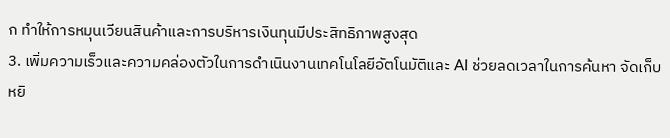ก ทำให้การหมุนเวียนสินค้าและการบริหารเงินทุนมีประสิทธิภาพสูงสุด
3. เพิ่มความเร็วและความคล่องตัวในการดำเนินงานเทคโนโลยีอัตโนมัติและ AI ช่วยลดเวลาในการค้นหา จัดเก็บ หยิ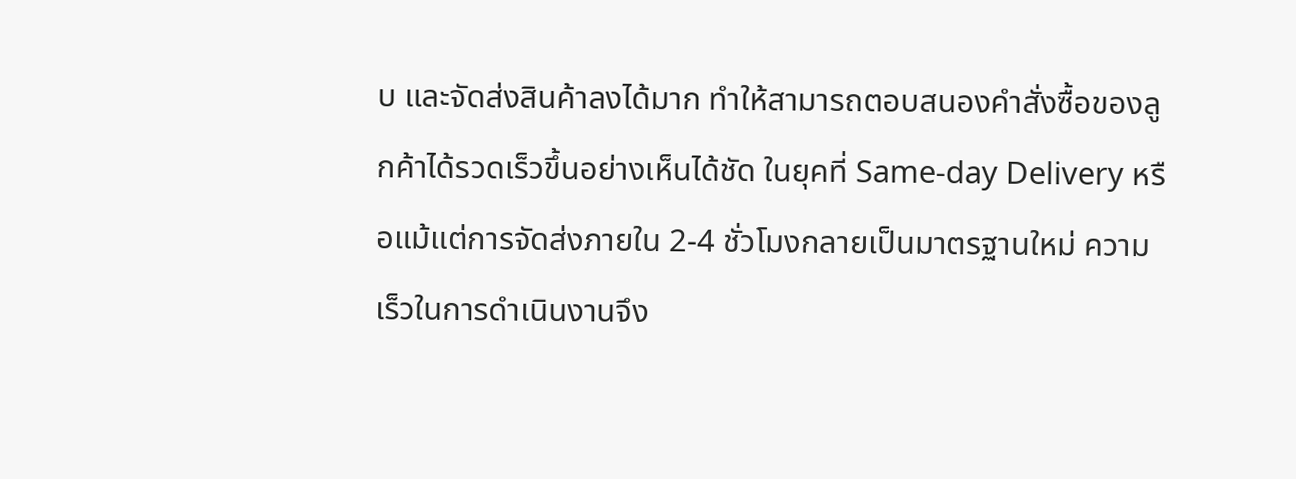บ และจัดส่งสินค้าลงได้มาก ทำให้สามารถตอบสนองคำสั่งซื้อของลูกค้าได้รวดเร็วขึ้นอย่างเห็นได้ชัด ในยุคที่ Same-day Delivery หรือแม้แต่การจัดส่งภายใน 2-4 ชั่วโมงกลายเป็นมาตรฐานใหม่ ความเร็วในการดำเนินงานจึง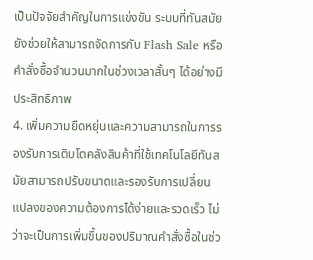เป็นปัจจัยสำคัญในการแข่งขัน ระบบที่ทันสมัยยังช่วยให้สามารถจัดการกับ Flash Sale หรือคำสั่งซื้อจำนวนมากในช่วงเวลาสั้นๆ ได้อย่างมีประสิทธิภาพ
4. เพิ่มความยืดหยุ่นและความสามารถในการรองรับการเติบโตคลังสินค้าที่ใช้เทคโนโลยีทันสมัยสามารถปรับขนาดและรองรับการเปลี่ยนแปลงของความต้องการได้ง่ายและรวดเร็ว ไม่ว่าจะเป็นการเพิ่มขึ้นของปริมาณคำสั่งซื้อในช่ว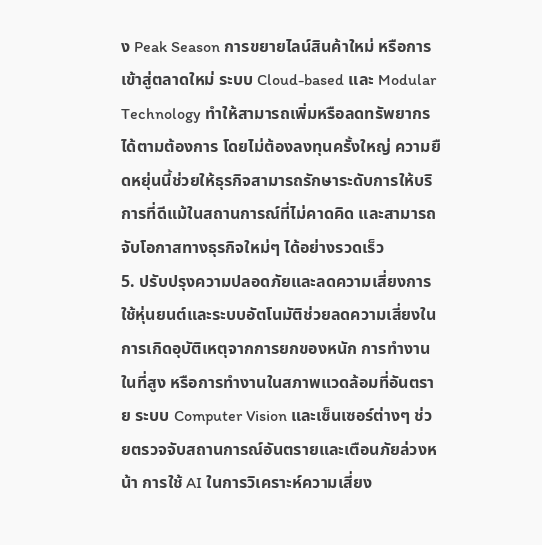ง Peak Season การขยายไลน์สินค้าใหม่ หรือการเข้าสู่ตลาดใหม่ ระบบ Cloud-based และ Modular Technology ทำให้สามารถเพิ่มหรือลดทรัพยากรได้ตามต้องการ โดยไม่ต้องลงทุนครั้งใหญ่ ความยืดหยุ่นนี้ช่วยให้ธุรกิจสามารถรักษาระดับการให้บริการที่ดีแม้ในสถานการณ์ที่ไม่คาดคิด และสามารถจับโอกาสทางธุรกิจใหม่ๆ ได้อย่างรวดเร็ว
5. ปรับปรุงความปลอดภัยและลดความเสี่ยงการใช้หุ่นยนต์และระบบอัตโนมัติช่วยลดความเสี่ยงในการเกิดอุบัติเหตุจากการยกของหนัก การทำงานในที่สูง หรือการทำงานในสภาพแวดล้อมที่อันตราย ระบบ Computer Vision และเซ็นเซอร์ต่างๆ ช่วยตรวจจับสถานการณ์อันตรายและเตือนภัยล่วงหน้า การใช้ AI ในการวิเคราะห์ความเสี่ยง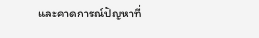และคาดการณ์ปัญหาที่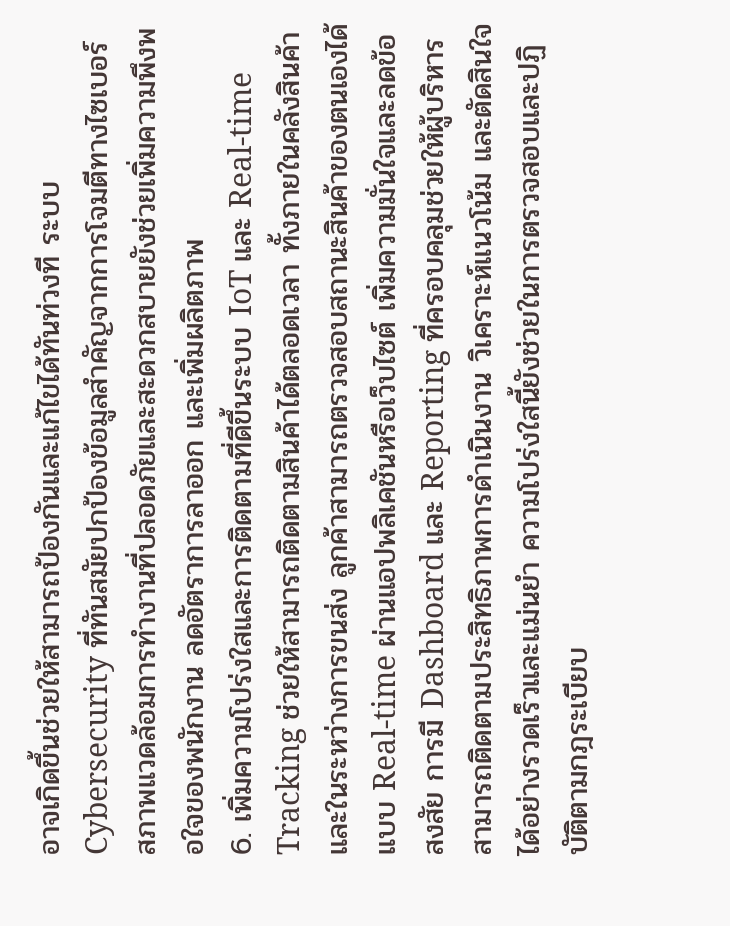อาจเกิดขึ้นช่วยให้สามารถป้องกันและแก้ไขได้ทันท่วงที ระบบ Cybersecurity ที่ทันสมัยปกป้องข้อมูลสำคัญจากการโจมตีทางไซเบอร์ สภาพแวดล้อมการทำงานที่ปลอดภัยและสะดวกสบายยังช่วยเพิ่มความพึงพอใจของพนักงาน ลดอัตราการลาออก และเพิ่มผลิตภาพ
6. เพิ่มความโปร่งใสและการติดตามที่ดีขึ้นระบบ IoT และ Real-time Tracking ช่วยให้สามารถติดตามสินค้าได้ตลอดเวลา ทั้งภายในคลังสินค้าและในระหว่างการขนส่ง ลูกค้าสามารถตรวจสอบสถานะสินค้าของตนเองได้แบบ Real-time ผ่านแอปพลิเคชันหรือเว็บไซต์ เพิ่มความมั่นใจและลดข้อสงสัย การมี Dashboard และ Reporting ที่ครอบคลุมช่วยให้ผู้บริหารสามารถติดตามประสิทธิภาพการดำเนินงาน วิเคราะห์แนวโน้ม และตัดสินใจได้อย่างรวดเร็วและแม่นยำ ความโปร่งใสนี้ยังช่วยในการตรวจสอบและปฏิบัติตามกฎระเบียบ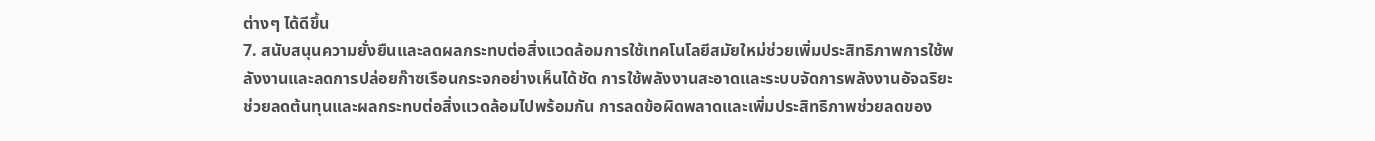ต่างๆ ได้ดีขึ้น
7. สนับสนุนความยั่งยืนและลดผลกระทบต่อสิ่งแวดล้อมการใช้เทคโนโลยีสมัยใหม่ช่วยเพิ่มประสิทธิภาพการใช้พลังงานและลดการปล่อยก๊าซเรือนกระจกอย่างเห็นได้ชัด การใช้พลังงานสะอาดและระบบจัดการพลังงานอัจฉริยะช่วยลดต้นทุนและผลกระทบต่อสิ่งแวดล้อมไปพร้อมกัน การลดข้อผิดพลาดและเพิ่มประสิทธิภาพช่วยลดของ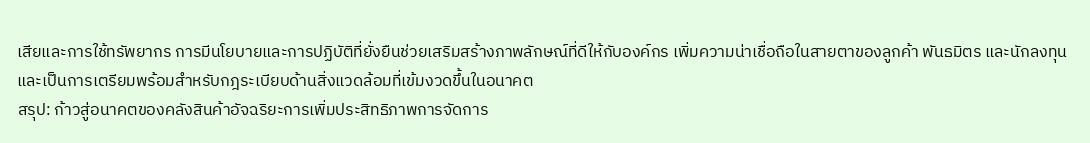เสียและการใช้ทรัพยากร การมีนโยบายและการปฏิบัติที่ยั่งยืนช่วยเสริมสร้างภาพลักษณ์ที่ดีให้กับองค์กร เพิ่มความน่าเชื่อถือในสายตาของลูกค้า พันธมิตร และนักลงทุน และเป็นการเตรียมพร้อมสำหรับกฎระเบียบด้านสิ่งแวดล้อมที่เข้มงวดขึ้นในอนาคต
สรุป: ก้าวสู่อนาคตของคลังสินค้าอัจฉริยะการเพิ่มประสิทธิภาพการจัดการ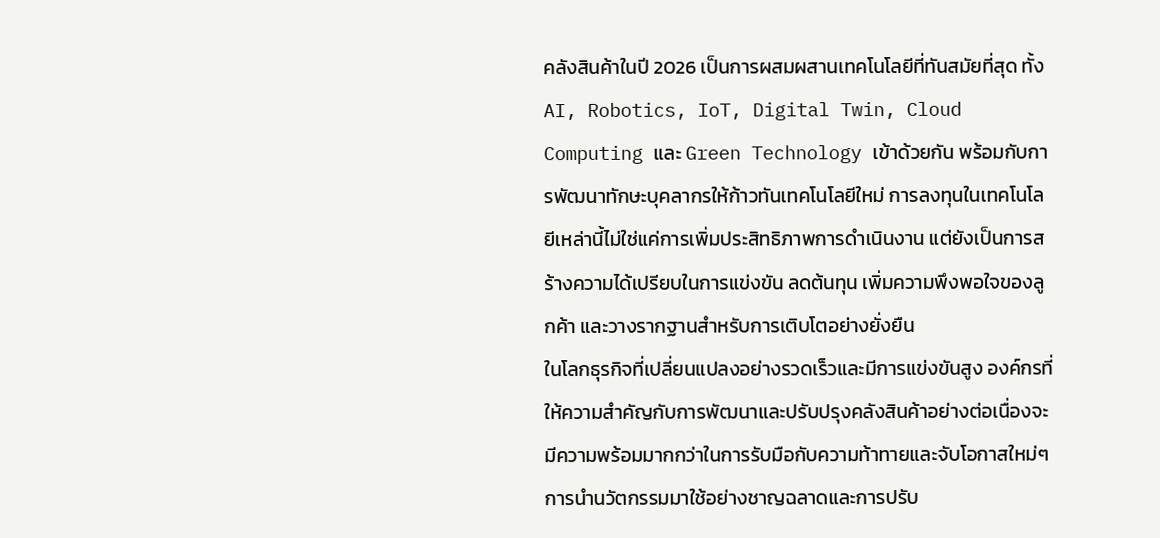คลังสินค้าในปี 2026 เป็นการผสมผสานเทคโนโลยีที่ทันสมัยที่สุด ทั้ง AI, Robotics, IoT, Digital Twin, Cloud Computing และ Green Technology เข้าด้วยกัน พร้อมกับการพัฒนาทักษะบุคลากรให้ก้าวทันเทคโนโลยีใหม่ การลงทุนในเทคโนโลยีเหล่านี้ไม่ใช่แค่การเพิ่มประสิทธิภาพการดำเนินงาน แต่ยังเป็นการสร้างความได้เปรียบในการแข่งขัน ลดต้นทุน เพิ่มความพึงพอใจของลูกค้า และวางรากฐานสำหรับการเติบโตอย่างยั่งยืน
ในโลกธุรกิจที่เปลี่ยนแปลงอย่างรวดเร็วและมีการแข่งขันสูง องค์กรที่ให้ความสำคัญกับการพัฒนาและปรับปรุงคลังสินค้าอย่างต่อเนื่องจะมีความพร้อมมากกว่าในการรับมือกับความท้าทายและจับโอกาสใหม่ๆ การนำนวัตกรรมมาใช้อย่างชาญฉลาดและการปรับ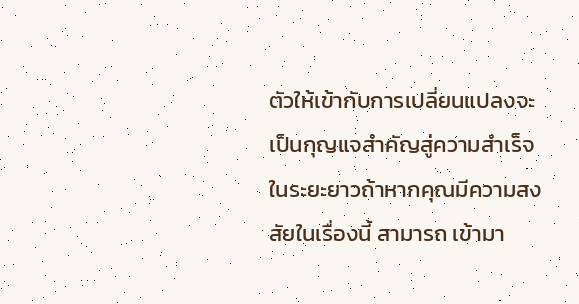ตัวให้เข้ากับการเปลี่ยนแปลงจะเป็นกุญแจสำคัญสู่ความสำเร็จในระยะยาวถ้าหากคุณมีความสงสัยในเรื่องนี้ สามารถ เข้ามา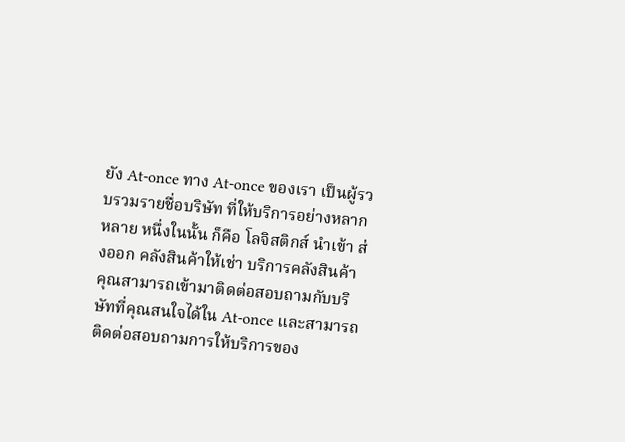ยัง At-once ทาง At-once ของเรา เป็นผู้รวบรวมรายชื่อบริษัท ที่ให้บริการอย่างหลากหลาย หนึ่งในนั้น ก็คือ โลจิสติกส์ นำเข้า ส่งออก คลังสินค้าให้เช่า บริการคลังสินค้า คุณสามารถเข้ามาติดต่อสอบถามกับบริษัทที่คุณสนใจได้ใน At-once และสามารถติดต่อสอบถามการให้บริการของ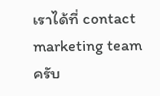เราได้ที่ contact marketing team ครับ